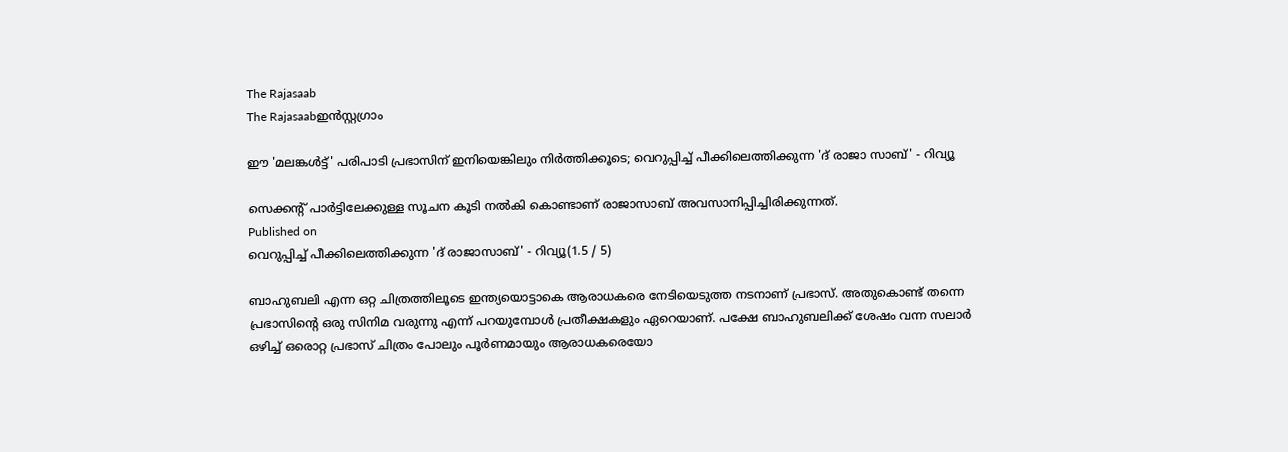The Rajasaab
The Rajasaabഇൻസ്റ്റഗ്രാം

ഈ 'മലങ്കൾട്ട്' പരിപാടി പ്രഭാസിന് ഇനിയെങ്കിലും നിർത്തിക്കൂടെ; വെറുപ്പിച്ച് പീക്കിലെത്തിക്കുന്ന 'ദ് രാജാ സാബ്' - റിവ്യൂ

സെക്കന്റ് പാർട്ടിലേക്കുള്ള സൂചന കൂടി നൽകി കൊണ്ടാണ് രാജാസാബ് അവസാനിപ്പിച്ചിരിക്കുന്നത്.
Published on
വെറുപ്പിച്ച് പീക്കിലെത്തിക്കുന്ന 'ദ് രാജാസാബ്' - റിവ്യൂ(1.5 / 5)

ബാഹുബലി എന്ന ഒറ്റ ചിത്രത്തിലൂടെ ഇന്ത്യയൊട്ടാകെ ആരാധകരെ നേടിയെടുത്ത നടനാണ് പ്രഭാസ്. അതുകൊണ്ട് തന്നെ പ്രഭാസിന്റെ ഒരു സിനിമ വരുന്നു എന്ന് പറയുമ്പോൾ പ്രതീക്ഷകളും ഏറെയാണ്. പക്ഷേ ബാഹുബലിക്ക് ശേഷം വന്ന സലാർ ഒഴിച്ച് ഒരൊറ്റ പ്രഭാസ് ചിത്രം പോലും പൂർണമായും ആരാധകരെയോ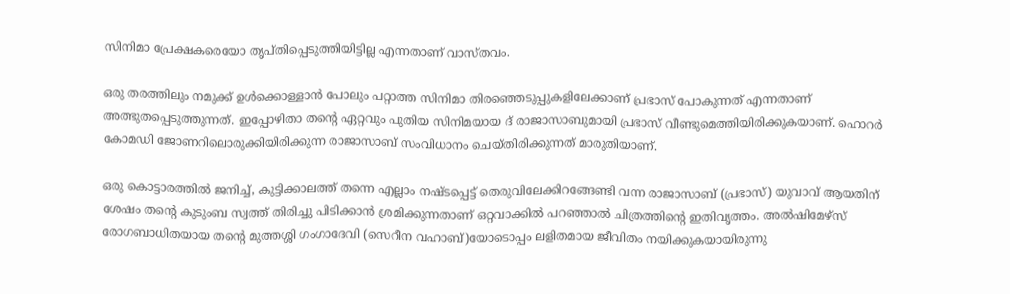സിനിമാ പ്രേക്ഷകരെയോ തൃപ്തിപ്പെടുത്തിയിട്ടില്ല എന്നതാണ് വാസ്തവം.

ഒരു തരത്തിലും നമുക്ക് ഉൾക്കൊള്ളാൻ പോലും പറ്റാത്ത സിനിമാ തിരഞ്ഞെടുപ്പുകളിലേക്കാണ് പ്രഭാസ് പോകുന്നത് എന്നതാണ് അത്ഭുതപ്പെടുത്തുന്നത്. ഇപ്പോഴിതാ തന്റെ ഏറ്റവും പുതിയ സിനിമയായ ദ് രാജാസാബുമായി പ്രഭാസ് വീണ്ടുമെത്തിയിരിക്കുകയാണ്. ഹൊറർ കോമഡി ജോണറിലൊരുക്കിയിരിക്കുന്ന രാജാസാബ് സംവിധാനം ചെയ്തിരിക്കുന്നത് മാരുതിയാണ്.

ഒരു കൊട്ടാരത്തിൽ ജനിച്ച്, കുട്ടിക്കാലത്ത് തന്നെ എല്ലാം നഷ്ടപ്പെട്ട് തെരുവിലേക്കിറങ്ങേണ്ടി വന്ന രാജാസാബ് (പ്രഭാസ്) യുവാവ് ആയതിന് ശേഷം തന്റെ കുടുംബ സ്വത്ത് തിരിച്ചു പിടിക്കാൻ ശ്രമിക്കുന്നതാണ് ഒറ്റവാക്കിൽ പറഞ്ഞാൽ ചിത്രത്തിന്റെ ഇതിവൃത്തം. അൽഷിമേഴ്സ് രോഗബാധിതയായ തന്റെ മുത്തശ്ശി ഗംഗാദേവി (സെറീന വഹാബ്)യോടൊപ്പം ലളിതമായ ജീവിതം നയിക്കുകയായിരുന്നു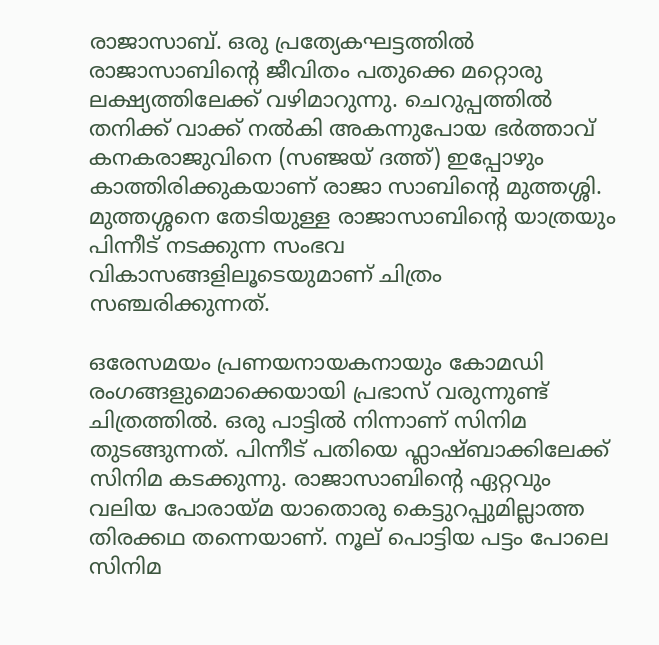രാജാസാബ്. ഒരു പ്രത്യേകഘട്ടത്തിൽ രാജാസാബിന്റെ ജീവിതം പതുക്കെ മറ്റൊരു ലക്ഷ്യത്തിലേക്ക് വഴിമാറുന്നു. ചെറുപ്പത്തിൽ തനിക്ക് വാക്ക് നൽകി അകന്നുപോയ ഭർത്താവ് കനകരാജുവിനെ (സഞ്ജയ് ദത്ത്) ഇപ്പോഴും കാത്തിരിക്കുകയാണ് രാജാ സാബിന്റെ മുത്തശ്ശി. മുത്തശ്ശനെ തേടിയുള്ള രാജാസാബിന്റെ യാത്രയും പിന്നീട് നടക്കുന്ന സംഭവ വികാസങ്ങളിലൂടെയുമാണ് ചിത്രം സഞ്ചരിക്കുന്നത്.

ഒരേസമയം പ്രണയനായകനായും കോമഡി രംഗങ്ങളുമൊക്കെയായി പ്രഭാസ് വരുന്നുണ്ട് ചിത്രത്തിൽ. ഒരു പാട്ടിൽ നിന്നാണ് സിനിമ തുടങ്ങുന്നത്. പിന്നീട് പതിയെ ഫ്ലാഷ്‌ബാക്കിലേക്ക് സിനിമ കടക്കുന്നു. രാജാസാബിന്റെ ഏറ്റവും വലിയ പോരായ്മ യാതൊരു കെട്ടുറപ്പുമില്ലാത്ത തിരക്കഥ തന്നെയാണ്. നൂല് പൊട്ടിയ പട്ടം പോലെ സിനിമ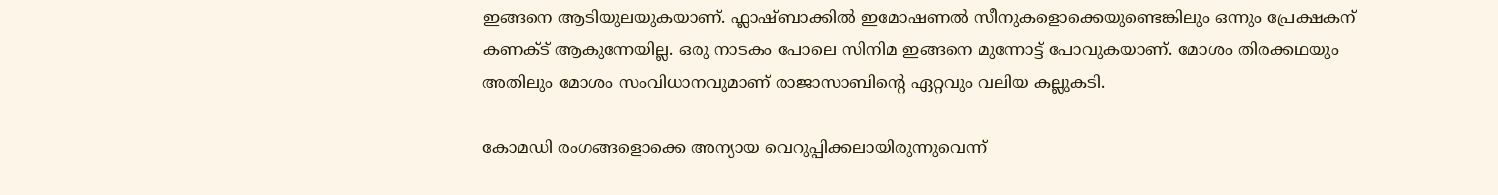ഇങ്ങനെ ആടിയുലയുകയാണ്. ഫ്ലാഷ്ബാക്കിൽ ഇമോഷണൽ സീനുകളൊക്കെയുണ്ടെങ്കിലും ഒന്നും പ്രേക്ഷകന് കണക്ട് ആകുന്നേയില്ല. ഒരു നാടകം പോലെ സിനിമ ഇങ്ങനെ മുന്നോട്ട് പോവുകയാണ്. മോശം തിരക്കഥയും അതിലും മോശം സംവിധാനവുമാണ് രാജാസാബിന്റെ ഏറ്റവും വലിയ കല്ലുകടി.

കോമഡി രംഗങ്ങളൊക്കെ അന്യായ വെറുപ്പിക്കലായിരുന്നുവെന്ന്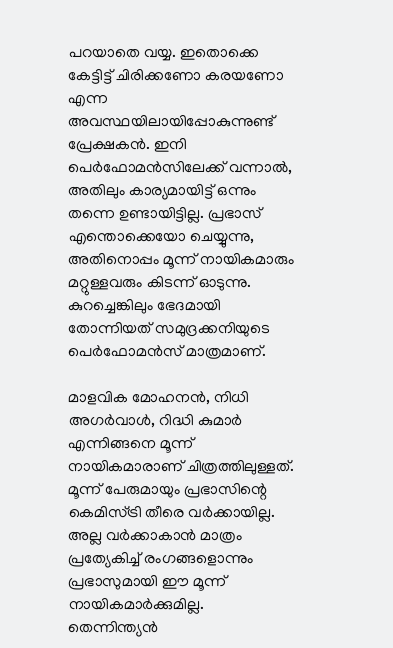പറയാതെ വയ്യ. ഇതൊക്കെ കേട്ടിട്ട് ചിരിക്കണോ കരയണോ എന്ന അവസ്ഥയിലായിപ്പോകുന്നുണ്ട് പ്രേക്ഷകൻ. ഇനി പെർഫോമൻസിലേക്ക് വന്നാൽ, അതിലും കാര്യമായിട്ട് ഒന്നും തന്നെ ഉണ്ടായിട്ടില്ല. പ്രഭാസ് എന്തൊക്കെയോ ചെയ്യുന്നു, അതിനൊപ്പം മൂന്ന് നായികമാരും മറ്റുള്ളവരും കിടന്ന് ഓടുന്നു. കുറച്ചെങ്കിലും ഭേദമായി തോന്നിയത് സമുദ്രക്കനിയുടെ പെർഫോമൻസ് മാത്രമാണ്.

മാളവിക മോഹനൻ, നിധി അഗർവാൾ, റിദ്ധി കുമാർ എന്നിങ്ങനെ മൂന്ന് നായികമാരാണ് ചിത്രത്തിലുള്ളത്. മൂന്ന് പേരുമായും പ്രഭാസിന്റെ കെമിസ്ട്രി തീരെ വർക്കായില്ല. അല്ല വർക്കാകാൻ മാത്രം പ്രത്യേകിച്ച് രംഗങ്ങളൊന്നും പ്രഭാസുമായി ഈ മൂന്ന് നായികമാർക്കുമില്ല. തെന്നിന്ത്യൻ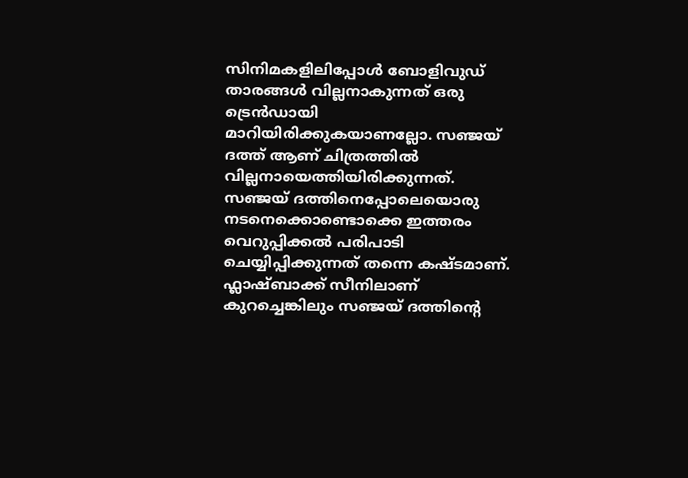സിനിമകളിലിപ്പോൾ ബോളിവുഡ് താരങ്ങൾ വില്ലനാകുന്നത് ഒരു ട്രെൻഡായി മാറിയിരിക്കുകയാണല്ലോ. സഞ്ജയ് ദത്ത് ആണ് ചിത്രത്തിൽ വില്ലനായെത്തിയിരിക്കുന്നത്. സഞ്ജയ് ദത്തിനെപ്പോലെയൊരു നടനെക്കൊണ്ടൊക്കെ ഇത്തരം വെറുപ്പിക്കൽ പരിപാടി ചെയ്യിപ്പിക്കുന്നത് തന്നെ കഷ്ടമാണ്. ഫ്ലാഷ്ബാക്ക് സീനിലാണ് കുറച്ചെങ്കിലും സഞ്ജയ് ദത്തിന്റെ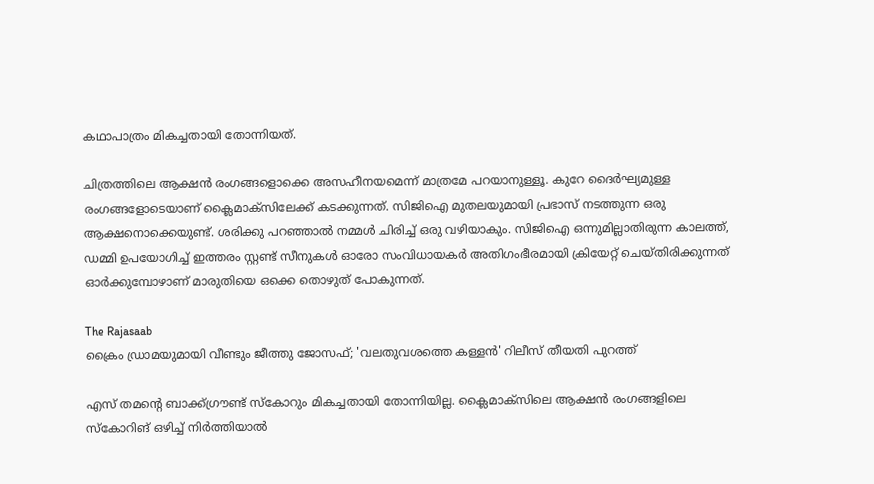കഥാപാത്രം മികച്ചതായി തോന്നിയത്.

ചിത്രത്തിലെ ആക്ഷൻ രംഗങ്ങളൊക്കെ അസഹീനയമെന്ന് മാത്രമേ പറയാനുള്ളൂ. കുറേ ദൈർഘ്യമുള്ള രംഗങ്ങളോടെയാണ് ക്ലൈമാക്സിലേക്ക് കടക്കുന്നത്. സിജിഐ മുതലയുമായി പ്രഭാസ് നടത്തുന്ന ഒരു ആക്ഷനൊക്കെയുണ്ട്. ശരിക്കു പറഞ്ഞാൽ നമ്മൾ ചിരിച്ച് ഒരു വഴിയാകും. സിജിഐ ഒന്നുമില്ലാതിരുന്ന കാലത്ത്, ഡമ്മി ഉപയോഗിച്ച് ഇത്തരം സ്റ്റണ്ട് സീനുകൾ ഓരോ സംവിധായകർ അതിഗംഭീരമായി ക്രിയേറ്റ് ചെയ്തിരിക്കുന്നത് ഓർക്കുമ്പോഴാണ് മാരുതിയെ ഒക്കെ തൊഴുത് പോകുന്നത്.

The Rajasaab
ക്രൈം ഡ്രാമയുമായി വീണ്ടും ജീത്തു ജോസഫ്; 'വലതുവശത്തെ കള്ളൻ' റിലീസ് തീയതി പുറത്ത്

എസ് തമന്റെ ബാക്ക്ഗ്രൗണ്ട് സ്കോറും മികച്ചതായി തോന്നിയില്ല. ക്ലൈമാക്സിലെ ആക്ഷൻ രംഗങ്ങളിലെ സ്കോറിങ് ഒഴിച്ച് നിർത്തിയാൽ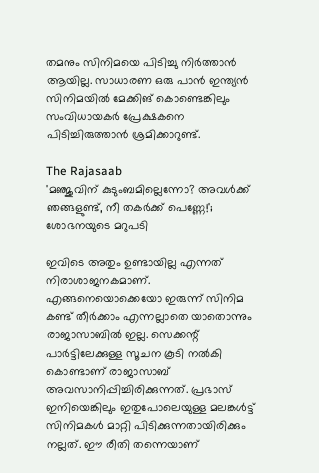തമനും സിനിമയെ പിടിച്ചു നിർത്താൻ ആയില്ല. സാധാരണ ഒരു പാൻ ഇന്ത്യൻ സിനിമയിൽ മേക്കിങ് കൊണ്ടെങ്കിലും സംവിധായകർ പ്രേക്ഷകനെ പിടിച്ചിരുത്താൻ ശ്രമിക്കാറുണ്ട്.

The Rajasaab
'മഞ്ജുവിന് കുടുംബമില്ലെന്നോ? അവള്‍ക്ക് ഞങ്ങളുണ്ട്, നീ തകര്‍ക്ക് പെണ്ണേ!'; ശോഭനയുടെ മറുപടി

ഇവിടെ അതും ഉണ്ടായില്ല എന്നത് നിരാശാജനകമാണ്. എങ്ങനെയൊക്കെയോ ഇരുന്ന് സിനിമ കണ്ട് തീർ‌ക്കാം എന്നല്ലാതെ യാതൊന്നും രാജാസാബിൽ ഇല്ല. സെക്കന്റ് പാർട്ടിലേക്കുള്ള സൂചന കൂടി നൽകി കൊണ്ടാണ് രാജാസാബ് അവസാനിപ്പിച്ചിരിക്കുന്നത്. പ്രഭാസ് ഇനിയെങ്കിലും ഇതുപോലെയുള്ള മലങ്കൾട്ട് സിനിമകൾ മാറ്റി പിടിക്കുന്നതായിരിക്കും നല്ലത്. ഈ രീതി തന്നെയാണ്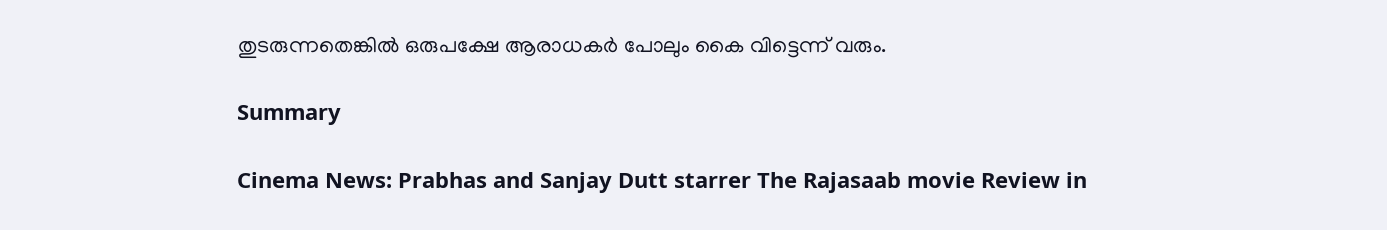തുടരുന്നതെങ്കിൽ ഒരുപക്ഷേ ആരാധകർ പോലും കൈ വിട്ടെന്ന് വരും.

Summary

Cinema News: Prabhas and Sanjay Dutt starrer The Rajasaab movie Review in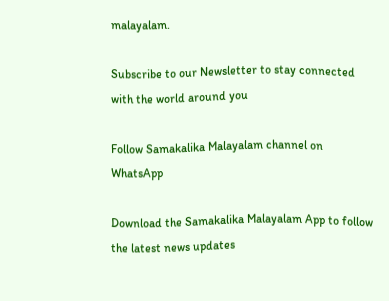malayalam.

Subscribe to our Newsletter to stay connected with the world around you

Follow Samakalika Malayalam channel on WhatsApp

Download the Samakalika Malayalam App to follow the latest news updates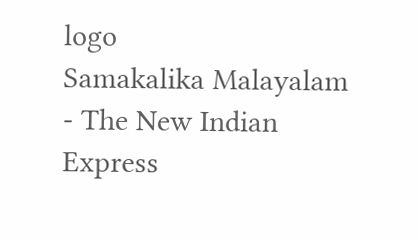logo
Samakalika Malayalam - The New Indian Express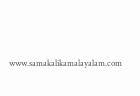www.samakalikamalayalam.com